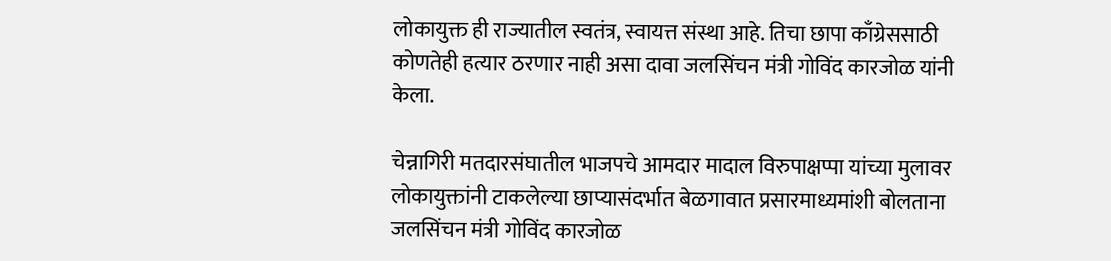लोकायुक्त ही राज्यातील स्वतंत्र, स्वायत्त संस्था आहे. तिचा छापा काँग्रेससाठी कोणतेही हत्यार ठरणार नाही असा दावा जलसिंचन मंत्री गोविंद कारजोळ यांनी केला.

चेन्नागिरी मतदारसंघातील भाजपचे आमदार मादाल विरुपाक्षप्पा यांच्या मुलावर लोकायुक्तांनी टाकलेल्या छाप्यासंदर्भात बेळगावात प्रसारमाध्यमांशी बोलताना जलसिंचन मंत्री गोविंद कारजोळ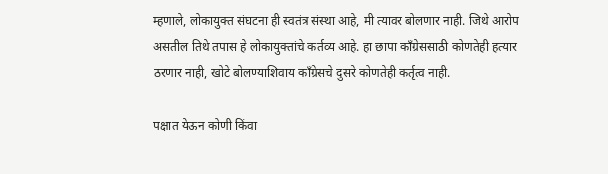म्हणाले, लोकायुक्त संघटना ही स्वतंत्र संस्था आहे, मी त्यावर बोलणार नाही. जिथे आरोप असतील तिथे तपास हे लोकायुक्तांचे कर्तव्य आहे. हा छापा काँग्रेससाठी कोणतेही हत्यार ठरणार नाही, खोटे बोलण्याशिवाय काँग्रेसचे दुसरे कोणतेही कर्तृत्व नाही.

पक्षात येऊन कोणी किंवा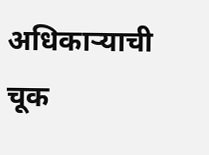अधिकाऱ्याची चूक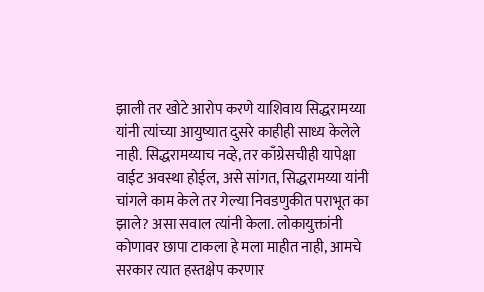झाली तर खोटे आरोप करणे याशिवाय सिद्धरामय्या यांनी त्यांच्या आयुष्यात दुसरे काहीही साध्य केलेले नाही. सिद्धरामय्याच नव्हे, तर काँग्रेसचीही यापेक्षा वाईट अवस्था होईल, असे सांगत, सिद्धरामय्या यांनी चांगले काम केले तर गेल्या निवडणुकीत पराभूत का झाले? असा सवाल त्यांनी केला. लोकायुक्तांनी कोणावर छापा टाकला हे मला माहीत नाही, आमचे सरकार त्यात हस्तक्षेप करणार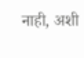नाही, अशी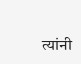त्यांनी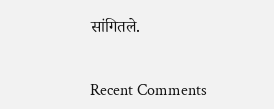सांगितले.


Recent Comments